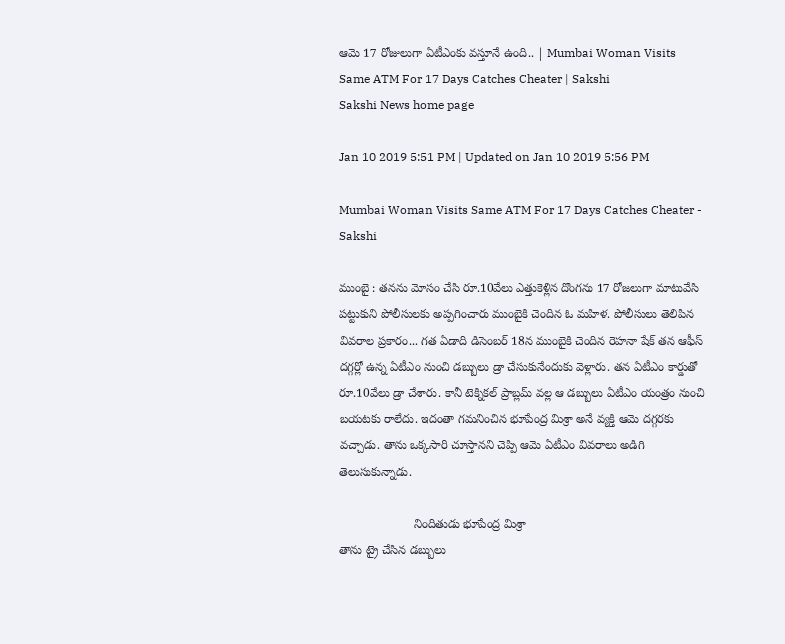ఆమె 17 రోజులుగా ఏటీఎంకు వస్తూనే ఉంది.. | Mumbai Woman Visits Same ATM For 17 Days Catches Cheater | Sakshi
Sakshi News home page

Jan 10 2019 5:51 PM | Updated on Jan 10 2019 5:56 PM

Mumbai Woman Visits Same ATM For 17 Days Catches Cheater - Sakshi

ముంబై : తనను మోసం చేసి రూ.10వేలు ఎత్తుకెళ్లిన దొంగను 17 రోజలుగా మాటువేసి పట్టుకుని పోలీసులకు అప్పగించారు ముంబైకి చెందిన ఓ మహిళ. పోలీసులు తెలిపిన వివరాల ప్రకారం... గత ఏడాది డిసెంబర్‌ 18న ముంబైకి చెందిన రెహనా షేక్‌ తన ఆఫీస్‌ దగ్గర్లో ఉన్న ఏటీఎం నుంచి డబ్బులు డ్రా చేసుకునేందుకు వెళ్లారు. తన ఏటీఎం కార్డుతో రూ.10వేలు డ్రా చేశారు. కానీ టెక్నికల్‌ ప్రాబ్లమ్‌ వల్ల ఆ డబ్బులు ఏటీఎం యంత్రం నుంచి బయటకు రాలేదు. ఇదంతా గమనించిన భూపేంద్ర మిశ్రా అనే వ్యక్తి ఆమె దగ్గరకు వచ్చాడు. తాను ఒక్కసారి చూస్తానని చెప్పి ఆమె ఏటీఎం వివరాలు అడిగి తెలుసుకున్నాడు.

                      నిందితుడు భూపేంద్ర మిశ్రా
తాను ట్రై చేసిన డబ్బులు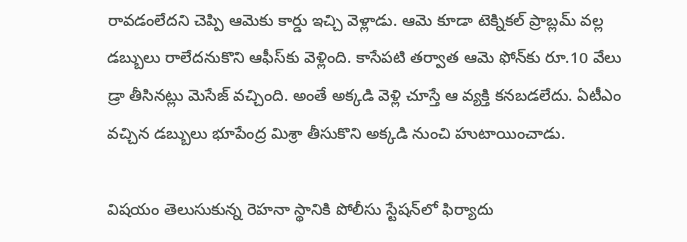రావడంలేదని చెప్పి ఆమెకు కార్డు ఇచ్చి వెళ్లాడు. ఆమె కూడా టెక్నికల్‌ ప్రాబ్లమ్‌ వల్ల డబ్బులు రాలేదనుకొని ఆఫీస్‌కు వెళ్లింది. కాసేపటి తర్వాత ఆమె ఫోన్‌కు రూ.10 వేలు డ్రా తీసినట్లు మెసేజ్‌ వచ్చింది. అంతే అక్కడి వెళ్లి చూస్తే ఆ వ్యక్తి కనబడలేదు. ఏటీఎం వచ్చిన డబ్బులు భూపేంద్ర మిశ్రా తీసుకొని అక్కడి నుంచి హుటాయించాడు.

విషయం తెలుసుకున్న రెహనా స్థానికి పోలీసు స్టేషన్‌లో ఫిర్యాదు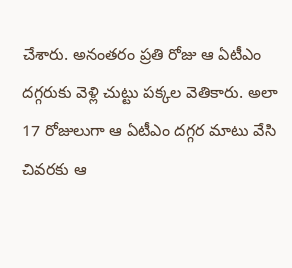చేశారు. అనంతరం ప్రతి రోజు ఆ ఏటీఎం దగ్గరుకు వెళ్లి చుట్టు పక్కల వెతికారు. అలా 17 రోజులుగా ఆ ఏటీఎం దగ్గర మాటు వేసి చివరకు ఆ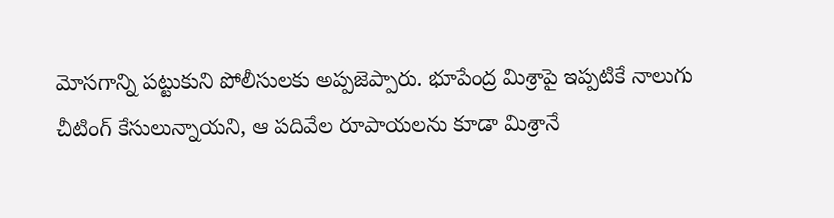మోసగాన్ని పట్టుకుని పోలీసులకు అప్పజెప్పారు. భూపేంద్ర మిశ్రాపై ఇప్పటికే నాలుగు చీటింగ్‌ కేసులున్నాయని, ఆ పదివేల రూపాయలను కూడా మిశ్రానే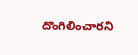దొంగిలించారని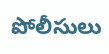పోలీసులు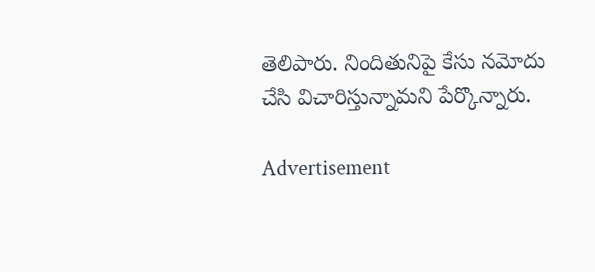తెలిపారు. నిందితునిపై కేసు నమోదు చేసి విచారిస్తున్నామని పేర్కొన్నారు.

Advertisement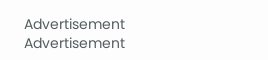Advertisement
Advertisement